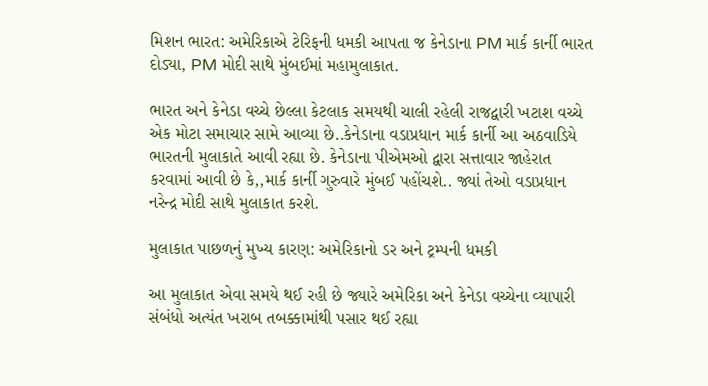મિશન ભારત: અમેરિકાએ ટેરિફની ધમકી આપતા જ કેનેડાના PM માર્ક કાર્ની ભારત દોડ્યા, PM મોદી સાથે મુંબઈમાં મહામુલાકાત.

ભારત અને કેનેડા વચ્ચે છેલ્લા કેટલાક સમયથી ચાલી રહેલી રાજદ્વારી ખટાશ વચ્ચે એક મોટા સમાચાર સામે આવ્યા છે..કેનેડાના વડાપ્રધાન માર્ક કાર્ની આ અઠવાડિયે ભારતની મુલાકાતે આવી રહ્યા છે. કેનેડાના પીએમઓ દ્વારા સત્તાવાર જાહેરાત કરવામાં આવી છે કે,,માર્ક કાર્ની ગુરુવારે મુંબઈ પહોંચશે.. જ્યાં તેઓ વડાપ્રધાન નરેન્દ્ર મોદી સાથે મુલાકાત કરશે.

મુલાકાત પાછળનું મુખ્ય કારણ: અમેરિકાનો ડર અને ટ્રમ્પની ધમકી

આ મુલાકાત એવા સમયે થઈ રહી છે જ્યારે અમેરિકા અને કેનેડા વચ્ચેના વ્યાપારી સંબંધો અત્યંત ખરાબ તબક્કામાંથી પસાર થઈ રહ્યા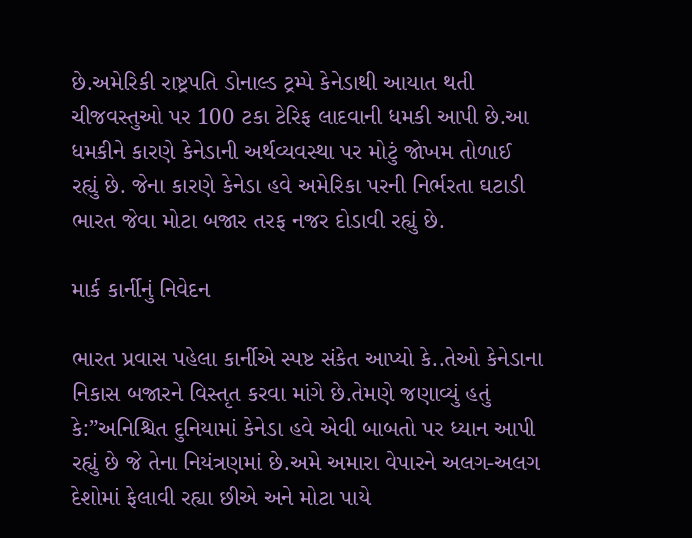છે.અમેરિકી રાષ્ટ્રપતિ ડોનાલ્ડ ટ્રમ્પે કેનેડાથી આયાત થતી ચીજવસ્તુઓ પર 100 ટકા ટેરિફ લાદવાની ધમકી આપી છે.આ ધમકીને કારણે કેનેડાની અર્થવ્યવસ્થા પર મોટું જોખમ તોળાઈ રહ્યું છે. જેના કારણે કેનેડા હવે અમેરિકા પરની નિર્ભરતા ઘટાડી ભારત જેવા મોટા બજાર તરફ નજર દોડાવી રહ્યું છે.

માર્ક કાર્નીનું નિવેદન

ભારત પ્રવાસ પહેલા કાર્નીએ સ્પષ્ટ સંકેત આપ્યો કે..તેઓ કેનેડાના નિકાસ બજારને વિસ્તૃત કરવા માંગે છે.તેમણે જણાવ્યું હતું કે:”અનિશ્ચિત દુનિયામાં કેનેડા હવે એવી બાબતો પર ધ્યાન આપી રહ્યું છે જે તેના નિયંત્રણમાં છે.અમે અમારા વેપારને અલગ-અલગ દેશોમાં ફેલાવી રહ્યા છીએ અને મોટા પાયે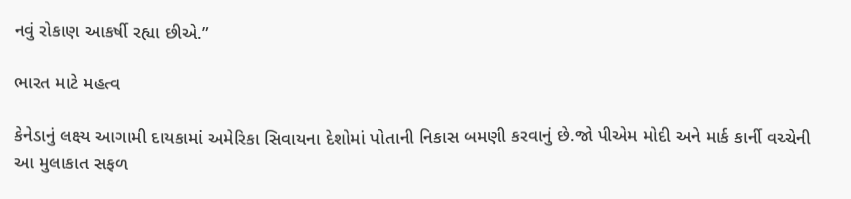નવું રોકાણ આકર્ષી રહ્યા છીએ.”

ભારત માટે મહત્વ

કેનેડાનું લક્ષ્ય આગામી દાયકામાં અમેરિકા સિવાયના દેશોમાં પોતાની નિકાસ બમણી કરવાનું છે.જો પીએમ મોદી અને માર્ક કાર્ની વચ્ચેની આ મુલાકાત સફળ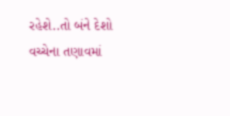રહેશે..તો બંને દેશો વચ્ચેના તણાવમાં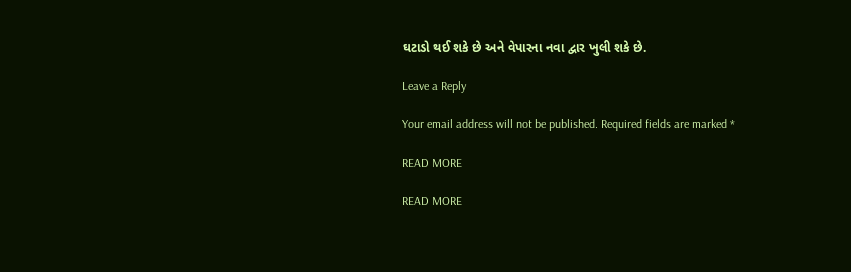ઘટાડો થઈ શકે છે અને વેપારના નવા દ્વાર ખુલી શકે છે.

Leave a Reply

Your email address will not be published. Required fields are marked *

READ MORE

READ MORE